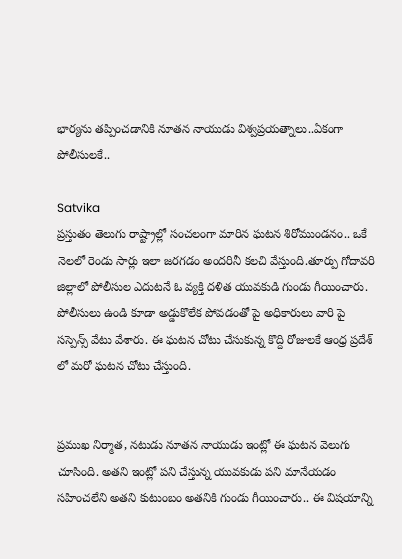భార్యను తప్పించడానికి నూతన నాయుడు విశ్వప్రయత్నాలు..ఏకంగా పోలీసులకే..

Satvika
ప్రస్తుతం తెలుగు రాష్ట్రాల్లో సంచలంగా మారిన ఘటన శిరోముండనం.. ఒకే నెలలో రెండు సార్లు ఇలా జరగడం అందరినీ కలచి వేస్తుంది.తూర్పు గోదావరి జిల్లాలో పోలీసుల ఎదుటనే ఓ వ్యక్తి దళిత యువకుడి గుండు గీయించారు. పోలీసులు ఉండి కూడా అడ్డుకొలేక పోవడంతో పై అధికారులు వారి పై సస్పెన్స్ వేటు వేశారు. ఈ ఘటన చోటు చేసుకున్న కొద్ది రోజులకే ఆంధ్ర ప్రదేశ్ లో మరో ఘటన చోటు చేస్తుంది.


ప్రముఖ నిర్మాత, నటుడు నూతన నాయుడు ఇంట్లో ఈ ఘటన వెలుగు చూసింది. అతని ఇంట్లో పని చేస్తున్న యువకుడు పని మానేయడం సహించలేని అతని కుటుంబం అతనికి గుండు గీయించారు.. ఈ విషయాన్ని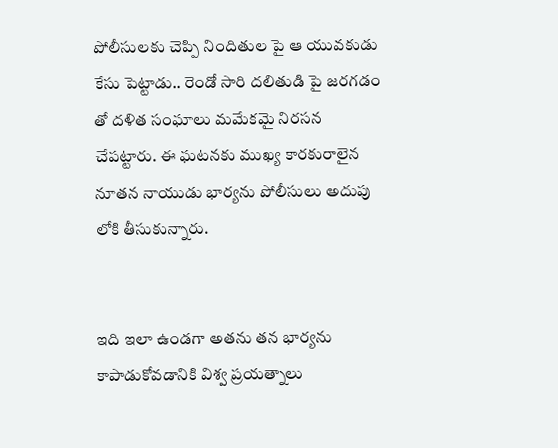పోలీసులకు చెప్పి నిందితుల పై ఆ యువకుడు కేసు పెట్టాడు.. రెండో సారి దలితుడి పై జరగడం తో దళిత సంఘాలు మమేకమై నిరసన చేపట్టారు. ఈ ఘటనకు ముఖ్య కారకురాలైన నూతన నాయుడు భార్యను పోలీసులు అదుపు లోకి తీసుకున్నారు.


ఇది ఇలా ఉండగా అతను తన భార్యను కాపాడుకోవడానికి విశ్వ ప్రయత్నాలు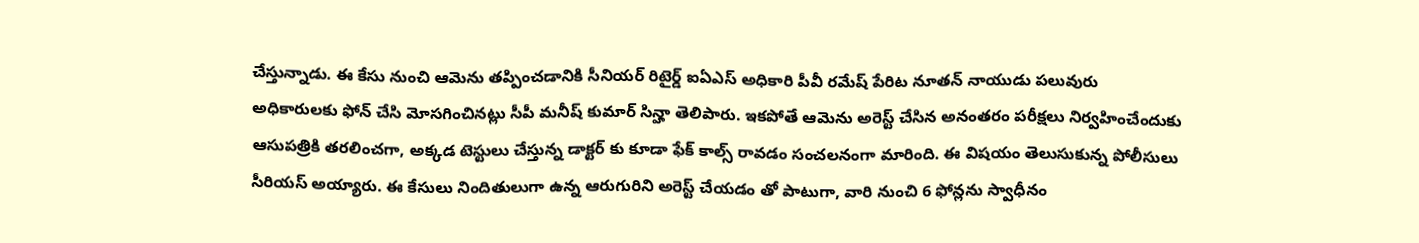చేస్తున్నాడు. ఈ కేసు నుంచి ఆమెను తప్పించడానికి సీనియర్ రిటైర్డ్ ఐఏఎస్ అధికారి పీవీ రమేష్ పేరిట నూతన్ నాయుడు పలువురు అధికారులకు ఫోన్‌ చేసి మోసగించినట్లు సీపీ మనీష్ కుమార్ సిన్హా తెలిపారు. ఇకపోతే ఆమెను అరెస్ట్ చేసిన అనంతరం పరీక్షలు నిర్వహించేందుకు ఆసుపత్రికి తరలించగా, అక్కడ టెస్టులు చేస్తున్న డాక్టర్ కు కూడా ఫేక్ కాల్స్ రావడం సంచలనంగా మారింది. ఈ విషయం తెలుసుకున్న పోలీసులు సీరియస్ అయ్యారు. ఈ కేసులు నిందితులుగా ఉన్న ఆరుగురిని అరెస్ట్ చేయడం తో పాటుగా, వారి నుంచి 6 ఫోన్లను స్వాధీనం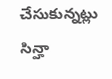చేసుకున్నట్లు సిన్హా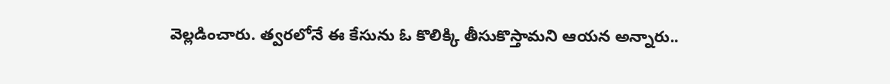వెల్లడించారు. త్వరలోనే ఈ కేసును ఓ కొలిక్కి తీసుకొస్తామని ఆయన అన్నారు..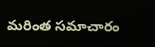మరింత సమాచారం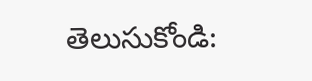తెలుసుకోండి: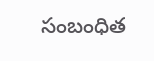సంబంధిత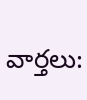వార్తలు: